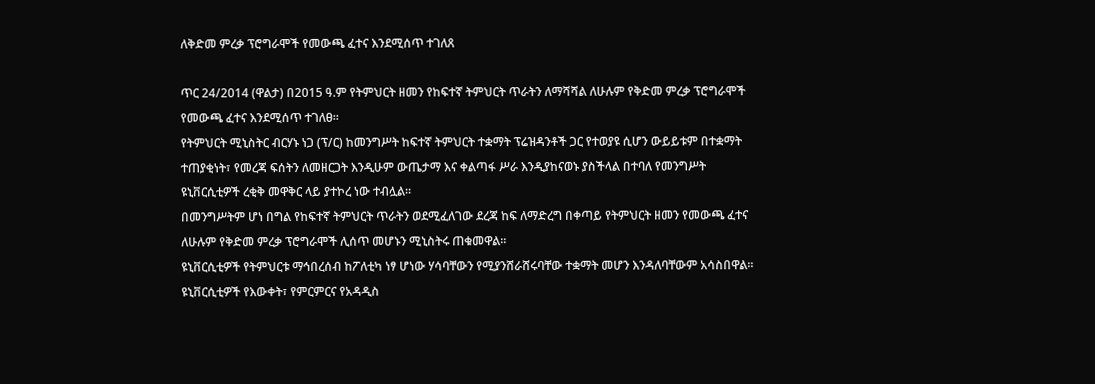ለቅድመ ምረቃ ፕሮግራሞች የመውጫ ፈተና እንደሚሰጥ ተገለጸ

ጥር 24/2014 (ዋልታ) በ2015 ዓ.ም የትምህርት ዘመን የከፍተኛ ትምህርት ጥራትን ለማሻሻል ለሁሉም የቅድመ ምረቃ ፕሮግራሞች የመውጫ ፈተና እንደሚሰጥ ተገለፀ።
የትምህርት ሚኒስትር ብርሃኑ ነጋ (ፕ/ር) ከመንግሥት ከፍተኛ ትምህርት ተቋማት ፕሬዝዳንቶች ጋር የተወያዩ ሲሆን ውይይቱም በተቋማት ተጠያቂነት፣ የመረጃ ፍሰትን ለመዘርጋት እንዲሁም ውጤታማ እና ቀልጣፋ ሥራ እንዲያከናወኑ ያስችላል በተባለ የመንግሥት ዩኒቨርሲቲዎች ረቂቅ መዋቅር ላይ ያተኮረ ነው ተብሏል።
በመንግሥትም ሆነ በግል የከፍተኛ ትምህርት ጥራትን ወደሚፈለገው ደረጃ ከፍ ለማድረግ በቀጣይ የትምህርት ዘመን የመውጫ ፈተና ለሁሉም የቅድመ ምረቃ ፕሮግራሞች ሊሰጥ መሆኑን ሚኒስትሩ ጠቁመዋል፡፡
ዩኒቨርሲቲዎች የትምህርቱ ማኅበረሰብ ከፖለቲካ ነፃ ሆነው ሃሳባቸውን የሚያንሸራሸሩባቸው ተቋማት መሆን እንዳለባቸውም አሳስበዋል፡፡
ዩኒቨርሲቲዎች የእውቀት፣ የምርምርና የአዳዲስ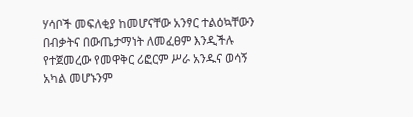ሃሳቦች መፍለቂያ ከመሆናቸው አንፃር ተልዕኳቸውን በብቃትና በውጤታማነት ለመፈፀም እንዲችሉ የተጀመረው የመዋቅር ሪፎርም ሥራ አንዱና ወሳኝ አካል መሆኑንም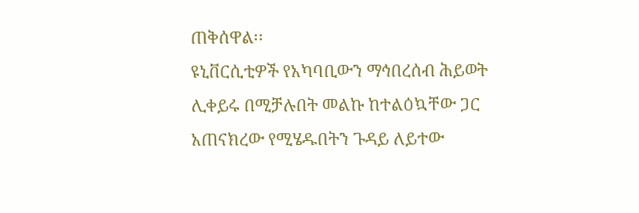ጠቅሰዋል፡፡
ዩኒቨርሲቲዎች የአካባቢውን ማኅበረሰብ ሕይወት ሊቀይሩ በሚቻሉበት መልኩ ከተልዕኳቸው ጋር አጠናክረው የሚሄዱበትን ጉዳይ ለይተው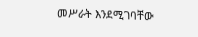መሥራት እንደሚገባቸው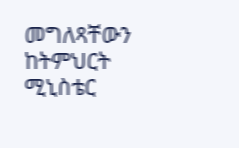መግለጻቸውን ከትምህርት ሚኒስቴር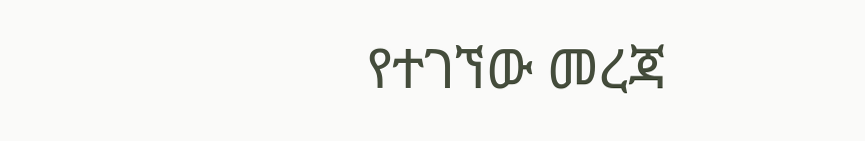የተገኘው መረጃ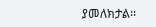ያመለክታል፡፡